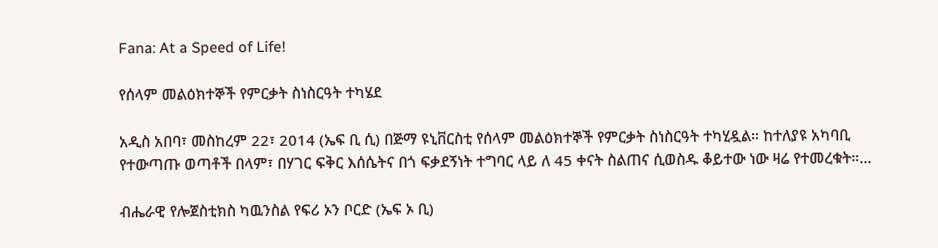Fana: At a Speed of Life!

የሰላም መልዕክተኞች የምርቃት ስነስርዓት ተካሄደ

አዲስ አበባ፣ መስከረም 22፣ 2014 (ኤፍ ቢ ሲ) በጅማ ዩኒቨርስቲ የሰላም መልዕክተኞች የምርቃት ስነስርዓት ተካሂዷል። ከተለያዩ አካባቢ የተውጣጡ ወጣቶች በላም፣ በሃገር ፍቅር እሰሴትና በጎ ፍቃደኝነት ተግባር ላይ ለ 45 ቀናት ስልጠና ሲወስዱ ቆይተው ነው ዛሬ የተመረቁት።…

ብሔራዊ የሎጀስቲክስ ካዉንስል የፍሪ ኦን ቦርድ (ኤፍ ኦ ቢ)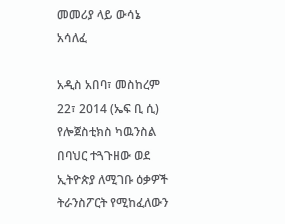መመሪያ ላይ ውሳኔ አሳለፈ

አዲስ አበባ፣ መስከረም 22፣ 2014 (ኤፍ ቢ ሲ) የሎጀስቲክስ ካዉንስል በባህር ተጓጉዘው ወደ ኢትዮጵያ ለሚገቡ ዕቃዎች ትራንስፖርት የሚከፈለውን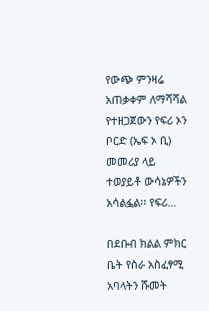የውጭ ምንዛሬ አጠቃቀም ለማሻሻል የተዘጋጀውን የፍሪ ኦን ቦርድ (ኤፍ ኦ ቢ) መመሪያ ላይ ተወያይቶ ውሳኔዎችን አሳልፏል፡፡ የፍሪ…

በደቡብ ክልል ምክር ቤት የስራ አስፈፃሚ አባላትን ሹመት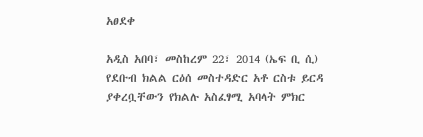አፀደቀ

አዲስ አበባ፣ መስከረም 22፣ 2014 (ኤፍ ቢ ሲ) የደቡብ ክልል ርዕሰ መስተዳድር አቶ ርስቱ ይርዳ ያቀረቧቸውን የክልሉ አስፈፃሚ አባላት ምክር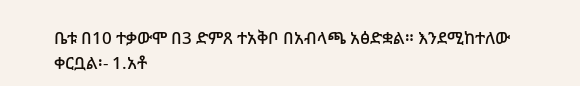ቤቱ በ10 ተቃውሞ በ3 ድምጸ ተአቅቦ በአብላጫ አፅድቋል። እንደሚከተለው ቀርቧል፡- 1.አቶ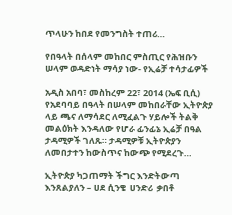ጥላሁን ከበደ የመንግስት ተጠሪ…

የበዓላት በሰላም መከበር ምስጢር የሕዝቡን ሠላም ወዳድነት ማሳያ ነው- የኢሬቻ ተሳታፊዎች

አዲስ አበባ፣ መስከረም 22፣ 2014 (ኤፍ ቢሲ) የአደባባይ በዓላት በሠላም መከበራቸው ኢትዮጵያ ላይ ጫና ለማሳደር ለሚፈልጉ ሃይሎች ትልቅ መልዕክት እንዳለው የሆራ ፊንፊኔ ኢሬቻ በዓል ታዳሚዎች ገለጹ። ታዳሚዎቹ ኢትዮጵያን ለመበታተን ከውስጥና ከውጭ የሚደረጉ…

ኢትዮጵያ ካጋጠማት ችግር እንድትውጣ እንጸልያለን – ሀደ ሲንቄ  ሀንድሪ  ቃበቶ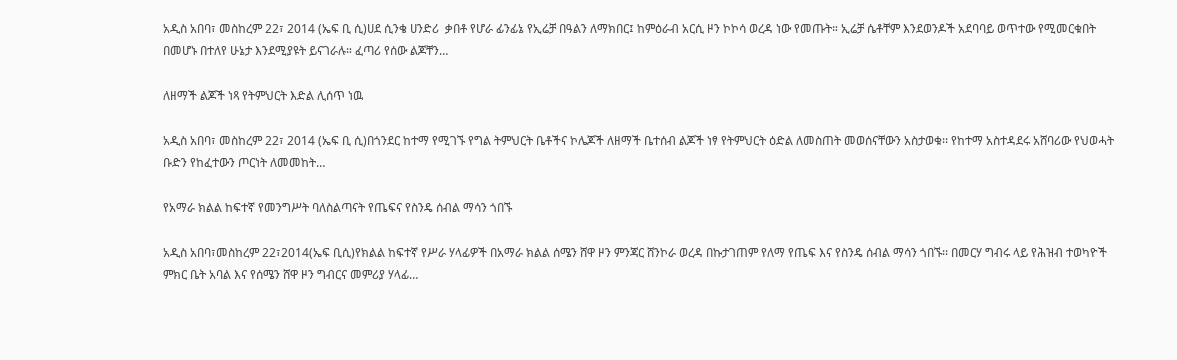አዲስ አበባ፣ መስከረም 22፣ 2014 (ኤፍ ቢ ሲ)ሀደ ሲንቄ ሀንድሪ  ቃበቶ የሆራ ፊንፊኔ የኢሬቻ በዓልን ለማክበር፤ ከምዕራብ አርሲ ዞን ኮኮሳ ወረዳ ነው የመጡት። ኢሬቻ ሴቶቸም እንደወንዶች አደባባይ ወጥተው የሚመርቁበት በመሆኑ በተለየ ሁኔታ እንደሚያዩት ይናገራሉ። ፈጣሪ የሰው ልጆቸን…

ለዘማች ልጆች ነጻ የትምህርት እድል ሊሰጥ ነዉ

አዲስ አበባ፣ መስከረም 22፣ 2014 (ኤፍ ቢ ሲ)በጎንደር ከተማ የሚገኙ የግል ትምህርት ቤቶችና ኮሌጆች ለዘማች ቤተሰብ ልጆች ነፃ የትምህርት ዕድል ለመስጠት መወሰናቸውን አስታወቁ፡፡ የከተማ አስተዳደሩ አሸባሪው የህወሓት ቡድን የከፈተውን ጦርነት ለመመከት…

የአማራ ክልል ከፍተኛ የመንግሥት ባለስልጣናት የጤፍና የስንዴ ሰብል ማሳን ጎበኙ

አዲስ አበባ፣መስከረም 22፣2014(ኤፍ ቢሲ)የክልል ከፍተኛ የሥራ ሃላፊዎች በአማራ ክልል ሰሜን ሸዋ ዞን ምንጃር ሸንኮራ ወረዳ በኩታገጠም የለማ የጤፍ እና የስንዴ ሰብል ማሳን ጎበኙ፡፡ በመርሃ ግብሩ ላይ የሕዝብ ተወካዮች ምክር ቤት አባል እና የሰሜን ሸዋ ዞን ግብርና መምሪያ ሃላፊ…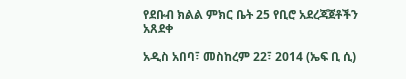የደቡብ ክልል ምክር ቤት 25 የቢሮ አደረጃጀቶችን አጸደቀ

አዲስ አበባ፣ መስከረም 22፣ 2014 (ኤፍ ቢ ሲ)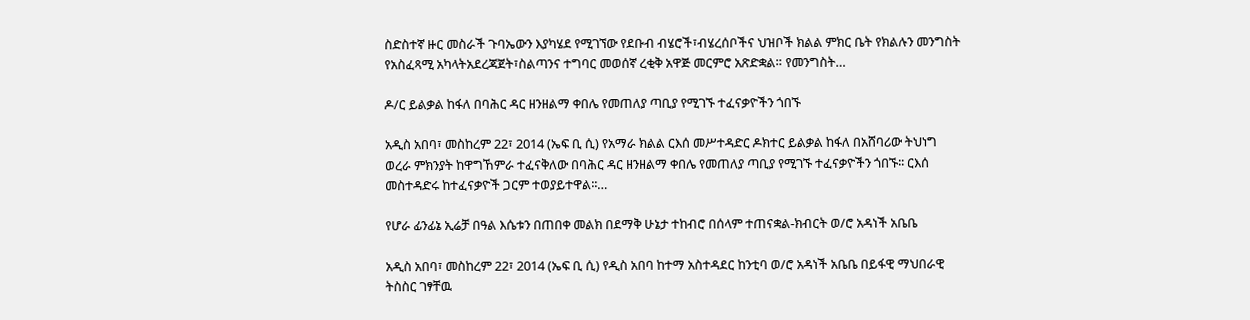ስድስተኛ ዙር መስራች ጉባኤውን እያካሄደ የሚገኘው የደቡብ ብሄሮች፣ብሄረሰቦችና ህዝቦች ክልል ምክር ቤት የክልሉን መንግስት የአስፈጻሚ አካላትአደረጃጀት፣ስልጣንና ተግባር መወሰኛ ረቂቅ አዋጅ መርምሮ አጽድቋል። የመንግስት…

ዶ/ር ይልቃል ከፋለ በባሕር ዳር ዘንዘልማ ቀበሌ የመጠለያ ጣቢያ የሚገኙ ተፈናቃዮችን ጎበኙ

አዲስ አበባ፣ መስከረም 22፣ 2014 (ኤፍ ቢ ሲ) የአማራ ክልል ርእሰ መሥተዳድር ዶክተር ይልቃል ከፋለ በአሸባሪው ትህነግ ወረራ ምክንያት ከዋግኸምራ ተፈናቅለው በባሕር ዳር ዘንዘልማ ቀበሌ የመጠለያ ጣቢያ የሚገኙ ተፈናቃዮችን ጎበኙ፡፡ ርእሰ መስተዳድሩ ከተፈናቃዮች ጋርም ተወያይተዋል፡፡…

የሆራ ፊንፊኔ ኢሬቻ በዓል እሴቱን በጠበቀ መልክ በደማቅ ሁኔታ ተከብሮ በሰላም ተጠናቋል-ክብርት ወ/ሮ አዳነች አቤቤ

አዲስ አበባ፣ መስከረም 22፣ 2014 (ኤፍ ቢ ሲ) የዲስ አበባ ከተማ አስተዳደር ከንቲባ ወ/ሮ አዳነች አቤቤ በይፋዊ ማህበራዊ ትስስር ገፃቸዉ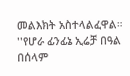መልእክት አስተላልፈዋል። ''የሆራ ፊንፊኔ ኢሬቻ በዓል በሰላም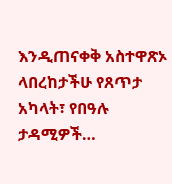እንዲጠናቀቅ አስተዋጽኦ ላበረከታችሁ የጸጥታ አካላት፣ የበዓሉ ታዳሚዎች…